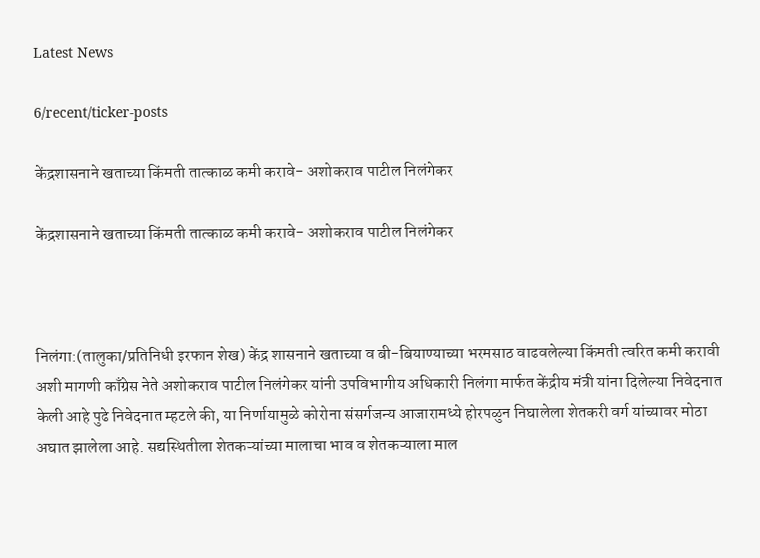Latest News

6/recent/ticker-posts

केंद्रशासनाने खताच्या किंमती तात्काळ कमी करावे- अशोकराव पाटील निलंगेकर

केंद्रशासनाने खताच्या किंमती तात्काळ कमी करावे- अशोकराव पाटील निलंगेकर



निलंगा:(तालुका/प्रतिनिधी इरफान शेख) केंद्र शासनाने खताच्या व बी-बियाण्याच्या भरमसाठ वाढवलेल्या किंमती त्वरित कमी करावी अशी मागणी काँग्रेस नेते अशोकराव पाटील निलंगेकर यांनी उपविभागीय अधिकारी निलंगा मार्फत केंद्रीय मंत्री यांना दिलेल्या निवेदनात केली आहे पुढे निवेदनात म्हटले की, या निर्णायामुळे कोरोना संसर्गजन्य आजारामध्ये होरपळुन निघालेला शेतकरी वर्ग यांच्यावर मोठा अघात झालेला आहे. सद्यस्थितीला शेतकऱ्यांच्या मालाचा भाव व शेतकऱ्याला माल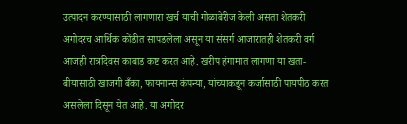उत्पादन करण्यासाठी लागणारा खर्च याची गोळाबेरीज केली असता शेतकरी अगोदरच आर्थिक कोंडीत सापडलेला असून या संसर्ग आजारातही शेतकरी वर्ग आजही रात्रदिवस काबाड कष्ट करत आहे. खरीप हंगामात लागणा या खता-बीयासाठी खाजगी बँका, फायनान्स कंपन्या, यांच्याकडून कर्जासाठी पायपीठ करत असलेला दिसून येत आहे. या अगोदर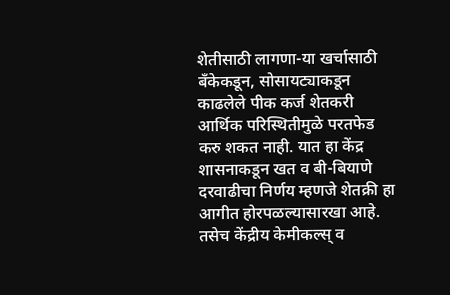शेतीसाठी लागणा-या खर्चासाठी बँकेकडून, सोसायट्याकडून काढलेले पीक कर्ज शेतकरी आर्थिक परिस्थितीमुळे परतफेड करु शकत नाही. यात हा केंद्र शासनाकडून खत व बी-बियाणे दरवाढीचा निर्णय म्हणजे शेतक्री हा आगीत होरपळल्यासारखा आहे. तसेच केंद्रीय केमीकल्स् व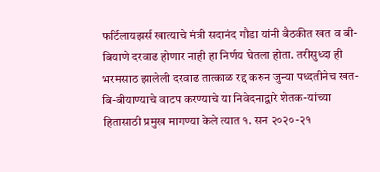फर्टिलायझर्स खात्याचे मंत्री सदानंद गौडा यांनी बैठकीत खत व बी-बियाणे दरवाढ होणार नाही हा निर्णय घेतला होता. तरीसुध्दा ही भरमसाठ झालेली दरवाढ तात्काळ रद्द करुन जुन्या पध्दतीनेच खत-बि-बीयाण्याचे वाटप करण्याचे या निवेदनाद्वारे शेतक-यांच्या हितासाठी प्रमुख मागण्या केले त्यात १. सन २०२०-२१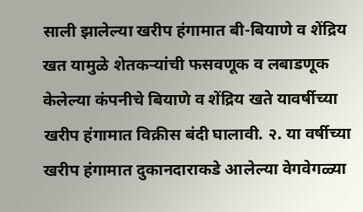साली झालेल्या खरीप हंगामात बी-बियाणे व शेंद्रिय खत यामुळे शेतकऱ्यांची फसवणूक व लबाडणूक केलेल्या कंपनीचे बियाणे व शेंद्रिय खते यावर्षीच्या खरीप हंगामात विक्रीस बंदी घालावी. २. या वर्षीच्या खरीप हंगामात दुकानदाराकडे आलेल्या वेगवेगळ्या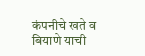कंपनीचे खते व बियाणे याची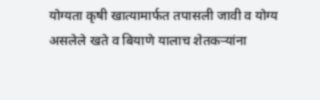योग्यता कृषी खात्यामार्फत तपासली जावी व योग्य असलेले खते व बियाणे यालाच शेतकऱ्यांना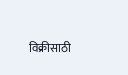विक्रीसाठी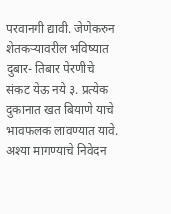परवानगी द्यावी. जेणेकरुन शेतकऱ्यावरील भविष्यात दुबार- तिबार पेरणीचे संकट येऊ नये ३. प्रत्येक दुकानात खत बियाणे याचे भावफलक लावण्यात यावे. अश्या मागण्याचे निवेदन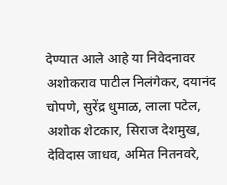देण्यात आले आहे या निवेदनावर अशोकराव पाटील निलंगेकर, दयानंद चोपणे, सुरेंद्र धुमाळ, लाला पटेल, अशोक शेटकार, सिराज देशमुख, देविदास जाधव, अमित नितनवरे,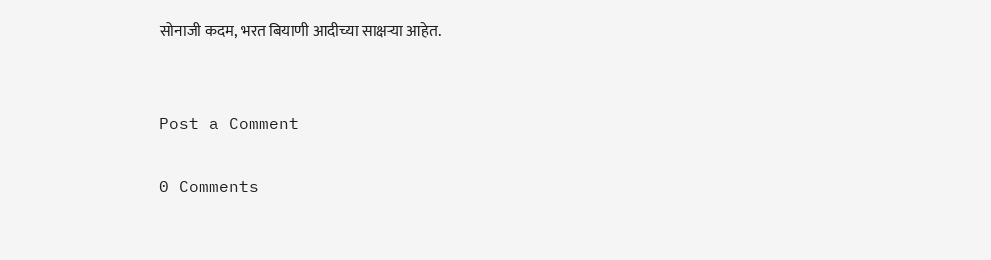सोनाजी कदम, भरत बियाणी आदीच्या साक्षऱ्या आहेत.


Post a Comment

0 Comments